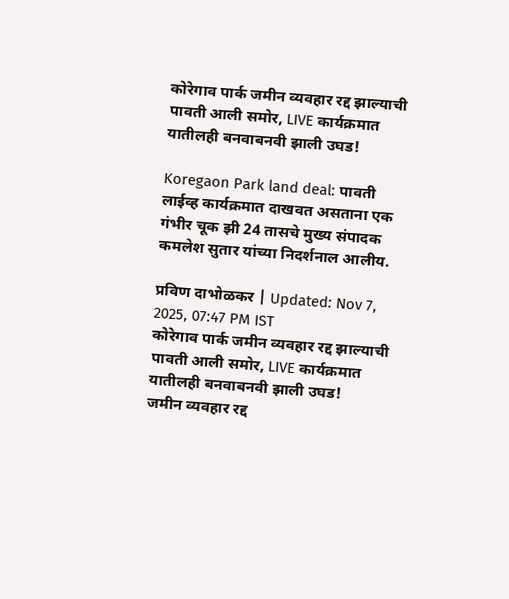कोरेगाव पार्क जमीन व्यवहार रद्द झाल्याची पावती आली समोर, LIVE कार्यक्रमात यातीलही बनवाबनवी झाली उघड!

Koregaon Park land deal: पावती लाईव्ह कार्यक्रमात दाखवत असताना एक गंभीर चूक झी 24 तासचे मुख्य संपादक कमलेश सुतार यांच्या निदर्शनाल आलीय.

प्रविण दाभोळकर | Updated: Nov 7, 2025, 07:47 PM IST
कोरेगाव पार्क जमीन व्यवहार रद्द झाल्याची पावती आली समोर, LIVE कार्यक्रमात यातीलही बनवाबनवी झाली उघड!
जमीन व्यवहार रद्द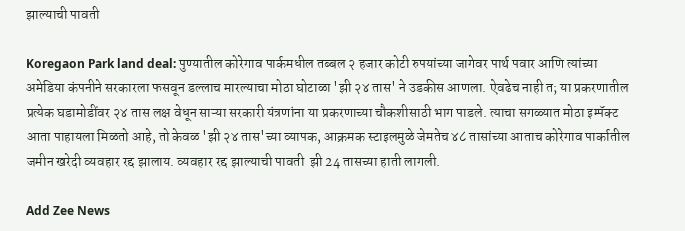झाल्याची पावती

Koregaon Park land deal: पुण्यातील कोरेगाव पार्कमधील तब्बल २ हजार कोटी रुपयांच्या जागेवर पार्थ पवार आणि त्यांच्या अमेडिया कंपनीने सरकारला फसवून डल्लाच मारल्याचा मोठा घोटाळा 'झी २४ तास' ने उडकीस आणला. ऐवढेच नाही त; या प्रकरणातील प्रत्येक घडामोडींवर २४ तास लक्ष वेधून साऱ्या सरकारी यंत्रणांना या प्रकरणाच्या चौकशीसाठी भाग पाडले. त्याचा सगळ्यात मोठा इम्पॅक्ट आता पाहायला मिळतो आहे, तो केवळ 'झी २४ तास'च्या व्यापक, आक्रमक स्टाइलमुळे जेमतेच ४८ तासांच्या आताच कोरेगाव पार्कातील जमीन खरेदी व्यवहार रद्द झालाय. व्यवहार रद्द झाल्याची पावती  झी 24 तासच्या हाती लागली.

Add Zee News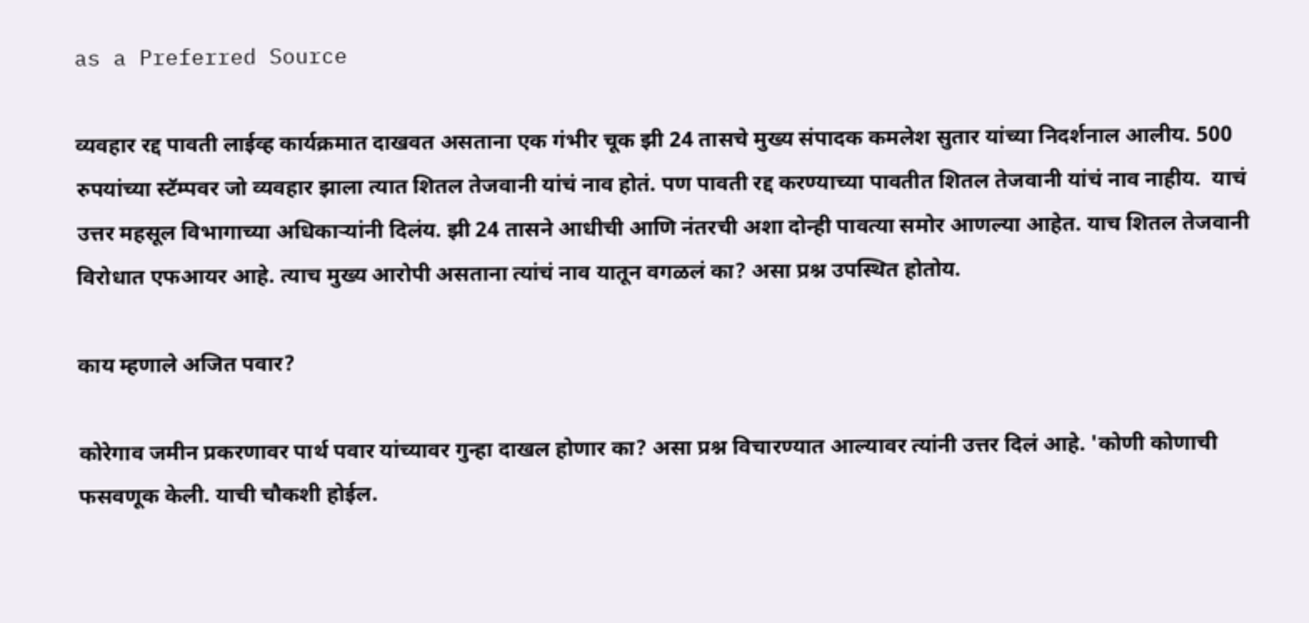as a Preferred Source

व्यवहार रद्द पावती लाईव्ह कार्यक्रमात दाखवत असताना एक गंभीर चूक झी 24 तासचे मुख्य संपादक कमलेश सुतार यांच्या निदर्शनाल आलीय. 500 रुपयांच्या स्टॅम्पवर जो व्यवहार झाला त्यात शितल तेजवानी यांचं नाव होतं. पण पावती रद्द करण्याच्या पावतीत शितल तेजवानी यांचं नाव नाहीय.  याचं उत्तर महसूल विभागाच्या अधिकाऱ्यांनी दिलंय. झी 24 तासने आधीची आणि नंतरची अशा दोन्ही पावत्या समोर आणल्या आहेत. याच शितल तेजवानी विरोधात एफआयर आहे. त्याच मुख्य आरोपी असताना त्यांचं नाव यातून वगळलं का? असा प्रश्न उपस्थित होतोय.

काय म्हणाले अजित पवार?

कोरेगाव जमीन प्रकरणावर पार्थ पवार यांच्यावर गुन्हा दाखल होणार का? असा प्रश्न विचारण्यात आल्यावर त्यांनी उत्तर दिलं आहे. 'कोणी कोणाची फसवणूक केली. याची चौकशी होईल.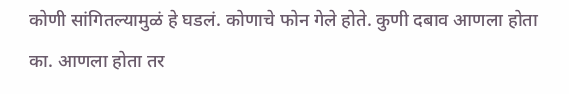कोणी सांगितल्यामुळं हे घडलं. कोणाचे फोन गेले होते. कुणी दबाव आणला होता का. आणला होता तर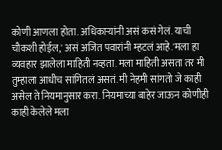कोणी आणला होता. अधिकाऱ्यांनी असं कसं गेलं. याची चौकशी होईल,' असं अजित पवारांनी म्हटलं आहे.'मला हा व्यवहार झालेला माहिती नव्हता. मला माहिती असता तर मी तुम्हाला आधीच सांगितलं असतं. मी नेहमी सांगतो जे काही असेल ते नियमानुसार करा. नियमाच्या बाहेर जाऊन कोणीही काही केलेले मला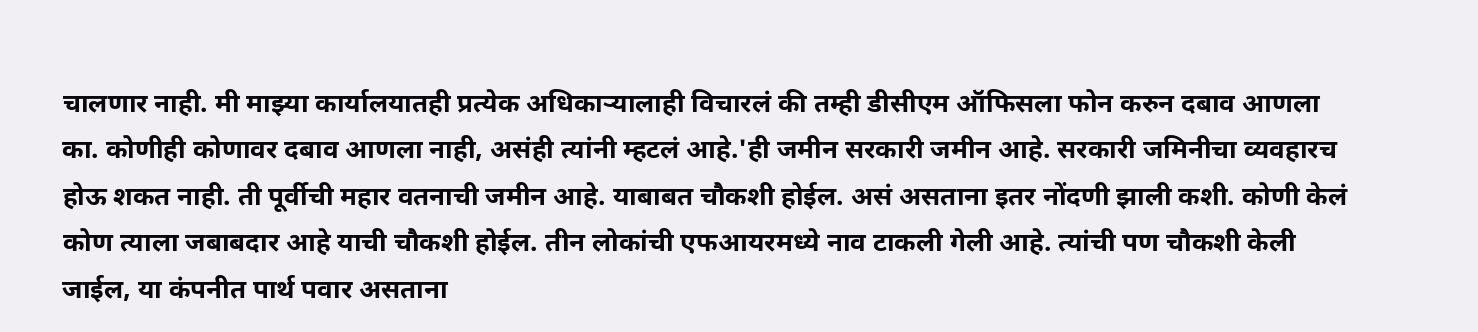चालणार नाही. मी माझ्या कार्यालयातही प्रत्येक अधिकाऱ्यालाही विचारलं की तम्ही डीसीएम ऑफिसला फोन करुन दबाव आणला का. कोणीही कोणावर दबाव आणला नाही, असंही त्यांनी म्हटलं आहे.'ही जमीन सरकारी जमीन आहे. सरकारी जमिनीचा व्यवहारच होऊ शकत नाही. ती पूर्वीची महार वतनाची जमीन आहे. याबाबत चौकशी होईल. असं असताना इतर नोंदणी झाली कशी. कोणी केलं कोण त्याला जबाबदार आहे याची चौकशी होईल. तीन लोकांची एफआयरमध्ये नाव टाकली गेली आहे. त्यांची पण चौकशी केली जाईल, या कंपनीत पार्थ पवार असताना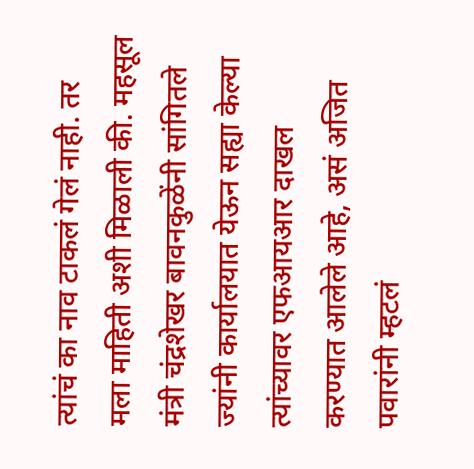त्यांचं का नाव टाकलं गेलं नाही. तर मला माहिती अशी मिळाली की. महसूल मंत्री चंद्रशेखर बावनकुळेंनी सांगितले ज्यांनी कार्यालयात येऊन सह्या केल्या त्यांच्यावर एफआयआर दाखल करण्यात आलेले आहे, असं अजित पवारांनी म्हटलं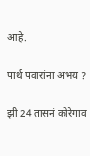आहे.

पार्थ पवारांना अभय ?

झी 24 तासनं कोरेगाव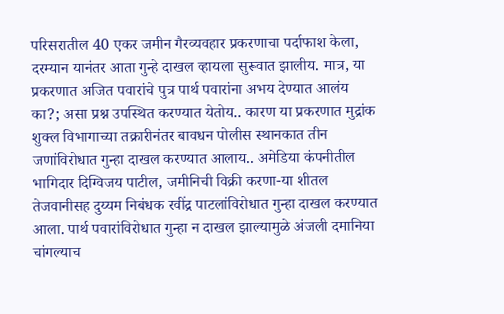परिसरातील 40 एकर जमीन गैरव्यवहार प्रकरणाचा पर्दाफाश केला, दरम्यान यानंतर आता गुन्हे दाखल व्हायला सुरूवात झालीय. मात्र, या प्रकरणात अजित पवारांचे पुत्र पार्थ पवारांना अभय देण्यात आलंय का?; असा प्रश्न उपस्थित करण्यात येतोय.. कारण या प्रकरणात मुद्रांक शुक्ल विभागाच्या तक्रारीनंतर बावधन पोलीस स्थानकात तीन जणांविरोधात गुन्हा दाखल करण्यात आलाय.. अमेडिया कंपनीतील भागिदार दिग्विजय पाटील, जमीनिची विक्री करणा-या शीतल तेजवानीसह दुय्यम निबंधक रवींद्र पाटलांविरोधात गुन्हा दाखल करण्यात आला. पार्थ पवारांविरोधात गुन्हा न दाखल झाल्यामुळे अंजली दमानिया चांगल्याच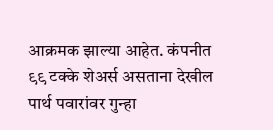आक्रमक झाल्या आहेत. कंपनीत ९९ टक्के शेअर्स असताना देखील पार्थ पवारांवर गुन्हा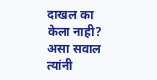दाखल का केला नाही? असा सवाल त्यांनी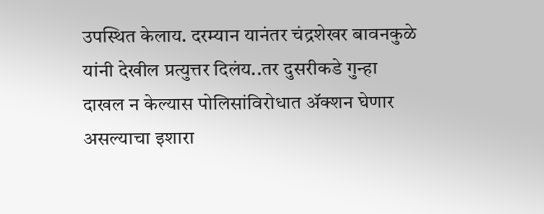उपस्थित केलाय. दरम्यान यानंतर चंद्रशेखर बावनकुळे यांनी देखील प्रत्युत्तर दिलंय..तर दुसरीकडे गुन्हा दाखल न केल्यास पोलिसांविरोधात ॲक्शन घेणार असल्याचा इशारा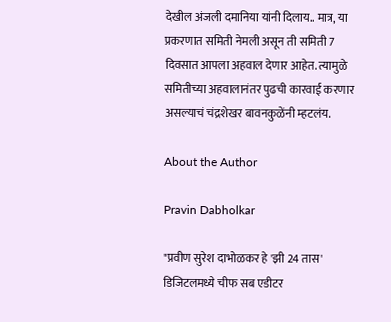देखील अंजली दमानिया यांनी दिलाय.. मात्र, या प्रकरणात समिती नेमली असून ती समिती 7 दिवसात आपला अहवाल देणार आहेत. त्यामुळे समितीच्या अहवालानंतर पुढची कारवाई करणार असल्याचं चंद्रशेखर बावनकुळेंनी म्हटलंय.

About the Author

Pravin Dabholkar

"प्रवीण सुरेश दाभोळकर हे 'झी 24 तास' डिजिटलमध्ये चीफ सब एडीटर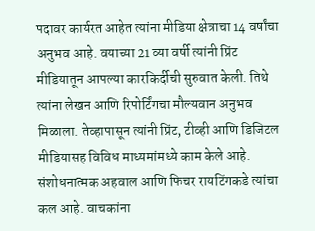पदावर कार्यरत आहेत त्यांना मीडिया क्षेत्राचा 14 वर्षांचा अनुभव आहे. वयाच्या 21 व्या वर्षी त्यांनी प्रिंट मीडियातून आपल्या कारकिर्दीची सुरुवात केली. तिथे त्यांना लेखन आणि रिपोर्टिंगचा मौल्यवान अनुभव मिळाला. तेव्हापासून त्यांनी प्रिंट, टीव्ही आणि डिजिटल मीडियासह विविध माध्यमांमध्ये काम केले आहे. संशोधनात्मक अहवाल आणि फिचर रायटिंगकडे त्यांचा कल आहे. वाचकांना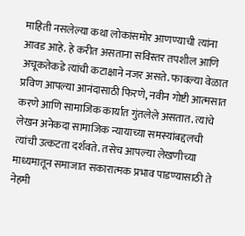माहिती नसलेल्या कथा लोकांसमोर आणण्याची त्यांना आवड आहे. हे करीत असताना सविस्तर तपशील आणि अचूकतेकडे त्यांची कटाक्षाने नजर असते. फावल्या वेळात प्रविण आपल्या आनंदासाठी फिरणे, नवीन गोष्टी आत्मसात करणे आणि सामाजिक कार्यात गुंतलेले असतात. त्यांचे लेखन अनेकदा सामाजिक न्यायाच्या समस्यांबद्दलची त्यांची उत्कटता दर्शवते. तसेच आपल्या लेखणीच्या माध्यमातून समाजात सकारात्मक प्रभाव पाडण्यासाठी ते नेहमी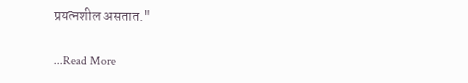प्रयत्नशील असतात."

...Read More